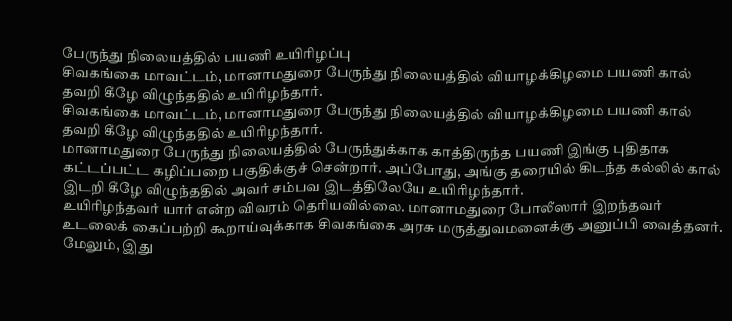பேருந்து நிலையத்தில் பயணி உயிரிழப்பு
சிவகங்கை மாவட்டம், மானாமதுரை பேருந்து நிலையத்தில் வியாழக்கிழமை பயணி கால் தவறி கீழே விழுந்ததில் உயிரிழந்தார்.
சிவகங்கை மாவட்டம், மானாமதுரை பேருந்து நிலையத்தில் வியாழக்கிழமை பயணி கால் தவறி கீழே விழுந்ததில் உயிரிழந்தார்.
மானாமதுரை பேருந்து நிலையத்தில் பேருந்துக்காக காத்திருந்த பயணி இங்கு புதிதாக கட்டப்பட்ட கழிப்பறை பகுதிக்குச் சென்றார். அப்போது, அங்கு தரையில் கிடந்த கல்லில் கால் இடறி கீழே விழுந்ததில் அவர் சம்பவ இடத்திலேயே உயிரிழந்தார்.
உயிரிழந்தவர் யார் என்ற விவரம் தெரியவில்லை. மானாமதுரை போலீஸார் இறந்தவர் உடலைக் கைப்பற்றி கூறாய்வுக்காக சிவகங்கை அரசு மருத்துவமனைக்கு அனுப்பி வைத்தனர். மேலும், இது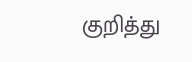குறித்து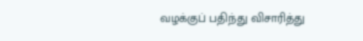வழக்குப் பதிந்து விசாரித்து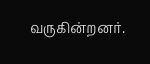வருகின்றனர்.